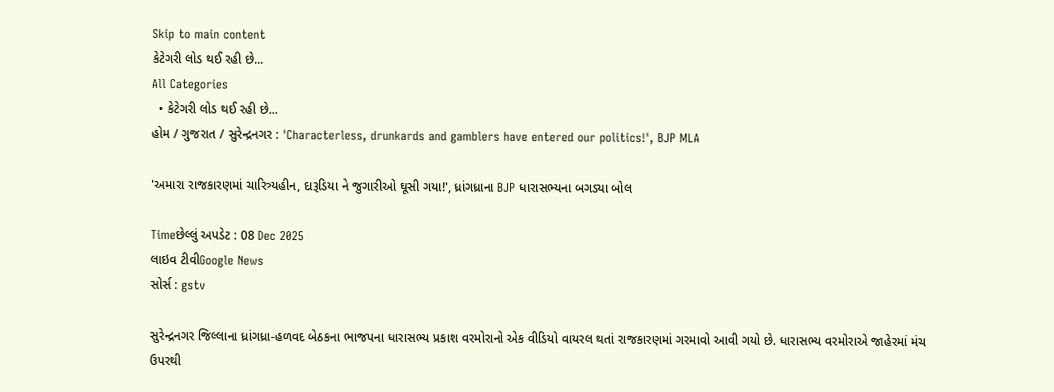Skip to main content
કેટેગરી લોડ થઈ રહી છે...
All Categories
  • કેટેગરી લોડ થઈ રહી છે...
હોમ / ગુજરાત / સુરેન્દ્રનગર : 'Characterless, drunkards and gamblers have entered our politics!', BJP MLA

'અમારા રાજકારણમાં ચારિત્ર્યહીન, દારૂડિયા ને જુગારીઓ ઘૂસી ગયા!', ધ્રાંગધ્રાના BJP ધારાસભ્યના બગડ્યા બોલ

Timeછેલ્લું અપડેટ : 08 Dec 2025
લાઇવ ટીવીGoogle News
સોર્સ : gstv

સુરેન્દ્રનગર જિલ્લાના ધ્રાંગધ્રા-હળવદ બેઠકના ભાજપના ધારાસભ્ય પ્રકાશ વરમોરાનો એક વીડિયો વાયરલ થતાં રાજકારણમાં ગરમાવો આવી ગયો છે. ધારાસભ્ય વરમોરાએ જાહેરમાં મંચ ઉપરથી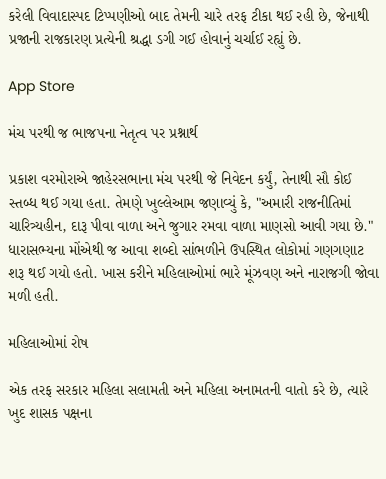કરેલી વિવાદાસ્પદ ટિપ્પણીઓ બાદ તેમની ચારે તરફ ટીકા થઈ રહી છે, જેનાથી પ્રજાની રાજકારણ પ્રત્યેની શ્રદ્ધા ડગી ગઈ હોવાનું ચર્ચાઈ રહ્યું છે.

App Store

મંચ પરથી જ ભાજપના નેતૃત્વ પર પ્રશ્નાર્થ

પ્રકાશ વરમોરાએ જાહેરસભાના મંચ પરથી જે નિવેદન કર્યું, તેનાથી સૌ કોઈ સ્તબ્ધ થઈ ગયા હતા. તેમણે ખુલ્લેઆમ જણાવ્યું કે, "અમારી રાજનીતિમાં ચારિત્ર્યહીન, દારૂ પીવા વાળા અને જુગાર રમવા વાળા માણસો આવી ગયા છે." ધારાસભ્યના મોંએથી જ આવા શબ્દો સાંભળીને ઉપસ્થિત લોકોમાં ગણગણાટ શરૂ થઈ ગયો હતો. ખાસ કરીને મહિલાઓમાં ભારે મૂંઝવણ અને નારાજગી જોવા મળી હતી.

મહિલાઓમાં રોષ

એક તરફ સરકાર મહિલા સલામતી અને મહિલા અનામતની વાતો કરે છે, ત્યારે ખુદ શાસક પક્ષના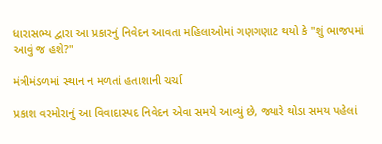ધારાસભ્ય દ્વારા આ પ્રકારનું નિવેદન આવતા મહિલાઓમાં ગણગણાટ થયો કે "શું ભાજપમાં આવું જ હશે?"

મંત્રીમંડળમાં સ્થાન ન મળતાં હતાશાની ચર્ચા

પ્રકાશ વરમોરાનું આ વિવાદાસ્પદ નિવેદન એવા સમયે આવ્યું છે, જ્યારે થોડા સમય પહેલાં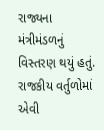રાજ્યના મંત્રીમંડળનું વિસ્તરણ થયું હતું. રાજકીય વર્તુળોમાં એવી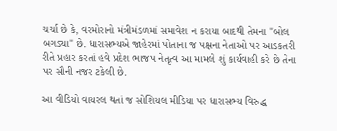ચર્ચા છે કે, વરમોરાનો મંત્રીમંડળમાં સમાવેશ ન કરાયા બાદથી તેમના "બોલ બગડ્યા" છે. ધારાસભ્યએ જાહેરમાં પોતાના જ પક્ષના નેતાઓ પર આડકતરી રીતે પ્રહાર કરતાં હવે પ્રદેશ ભાજપ નેતૃત્વ આ મામલે શું કાર્યવાહી કરે છે તેના પર સૌની નજર ટકેલી છે.

આ વીડિયો વાયરલ થતાં જ સોશિયલ મીડિયા પર ધારાસભ્ય વિરુદ્ધ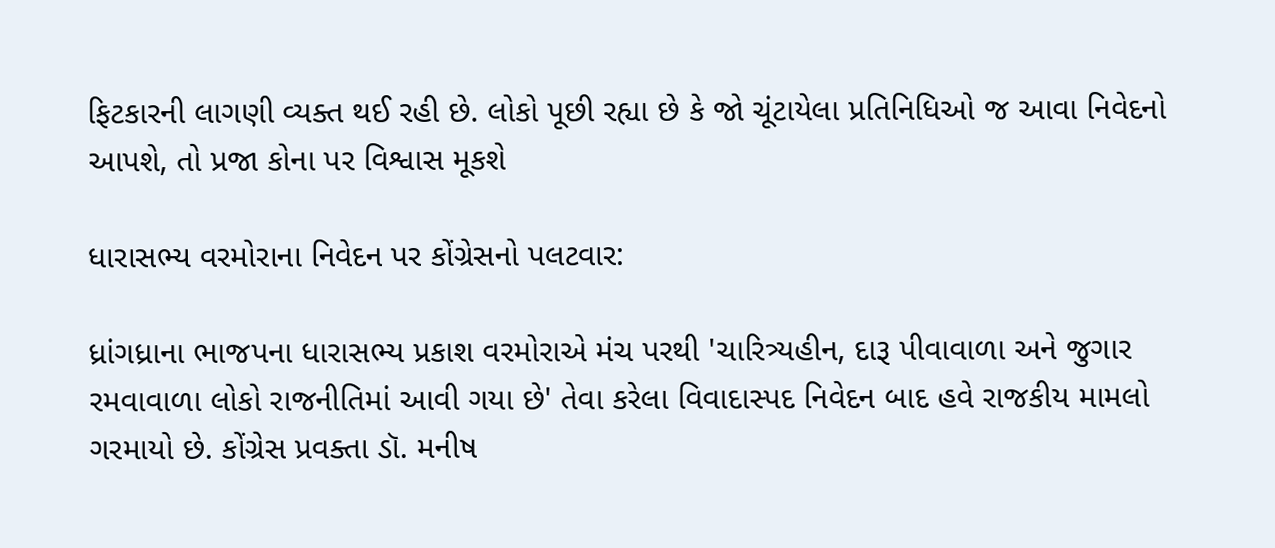ફિટકારની લાગણી વ્યક્ત થઈ રહી છે. લોકો પૂછી રહ્યા છે કે જો ચૂંટાયેલા પ્રતિનિધિઓ જ આવા નિવેદનો આપશે, તો પ્રજા કોના પર વિશ્વાસ મૂકશે

ધારાસભ્ય વરમોરાના નિવેદન પર કોંગ્રેસનો પલટવાર:

ધ્રાંગધ્રાના ભાજપના ધારાસભ્ય પ્રકાશ વરમોરાએ મંચ પરથી 'ચારિત્ર્યહીન, દારૂ પીવાવાળા અને જુગાર રમવાવાળા લોકો રાજનીતિમાં આવી ગયા છે' તેવા કરેલા વિવાદાસ્પદ નિવેદન બાદ હવે રાજકીય મામલો ગરમાયો છે. કોંગ્રેસ પ્રવક્તા ડૉ. મનીષ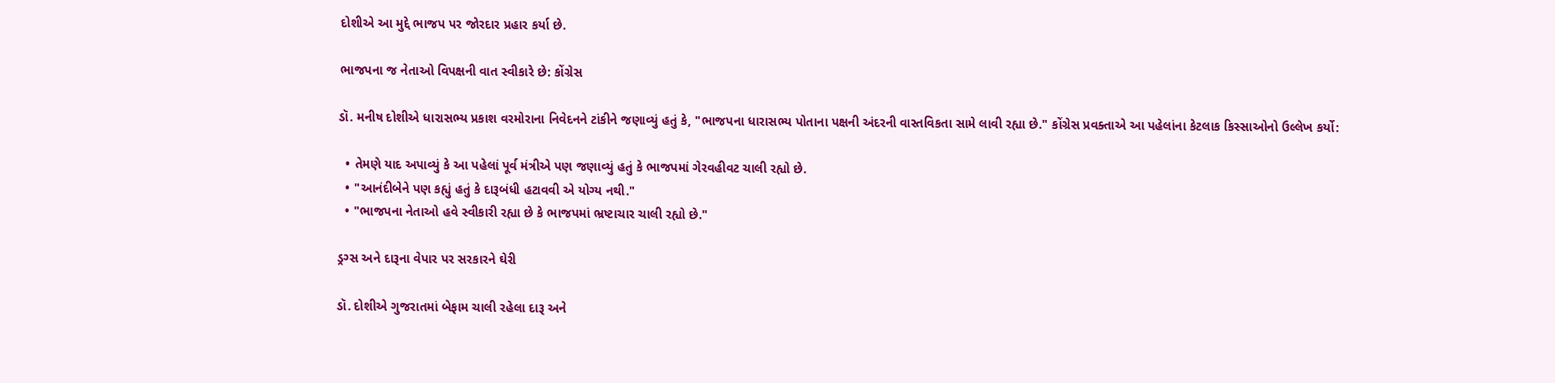દોશીએ આ મુદ્દે ભાજપ પર જોરદાર પ્રહાર કર્યા છે.

ભાજપના જ નેતાઓ વિપક્ષની વાત સ્વીકારે છે: કોંગ્રેસ

ડૉ. મનીષ દોશીએ ધારાસભ્ય પ્રકાશ વરમોરાના નિવેદનને ટાંકીને જણાવ્યું હતું કે, "ભાજપના ધારાસભ્ય પોતાના પક્ષની અંદરની વાસ્તવિકતા સામે લાવી રહ્યા છે." કોંગ્રેસ પ્રવક્તાએ આ પહેલાંના કેટલાક કિસ્સાઓનો ઉલ્લેખ કર્યો:

  • તેમણે યાદ અપાવ્યું કે આ પહેલાં પૂર્વ મંત્રીએ પણ જણાવ્યું હતું કે ભાજપમાં ગેરવહીવટ ચાલી રહ્યો છે.
  • "આનંદીબેને પણ કહ્યું હતું કે દારૂબંધી હટાવવી એ યોગ્ય નથી."
  • "ભાજપના નેતાઓ હવે સ્વીકારી રહ્યા છે કે ભાજપમાં ભ્રષ્ટાચાર ચાલી રહ્યો છે."

ડ્રગ્સ અને દારૂના વેપાર પર સરકારને ઘેરી

ડૉ. દોશીએ ગુજરાતમાં બેફામ ચાલી રહેલા દારૂ અને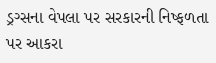ડ્રગ્સના વેપલા પર સરકારની નિષ્ફળતા પર આકરા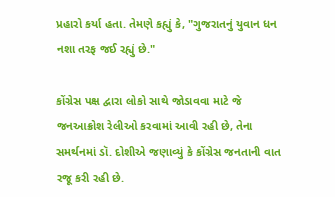પ્રહારો કર્યા હતા. તેમણે કહ્યું કે, "ગુજરાતનું યુવાન ધન નશા તરફ જઈ રહ્યું છે."

કોંગ્રેસ પક્ષ દ્વારા લોકો સાથે જોડાવવા માટે જે જનઆક્રોશ રેલીઓ કરવામાં આવી રહી છે, તેના સમર્થનમાં ડૉ. દોશીએ જણાવ્યું કે કોંગ્રેસ જનતાની વાત રજૂ કરી રહી છે.